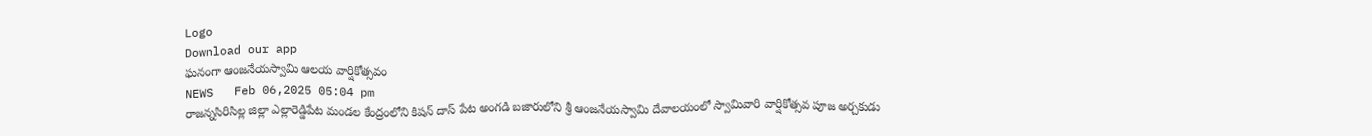Logo
Download our app
ఘనంగా ఆంజనేయస్వామి ఆలయ వార్షికోత్సవం
NEWS   Feb 06,2025 05:04 pm
రాజన్నసిరిసిల్ల జిల్లా ఎల్లారెడ్డిపేట మండల కేంద్రంలోని కిషన్ దాస్ పేట అంగడి బజారులోని శ్రీ ఆంజనేయస్వామి దేవాలయంలో స్వామివారి వార్షికోత్సవ పూజ అర్చకుడు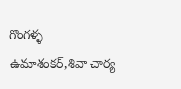గొంగళ్ళ ఉమాశంకర్,శివా చార్య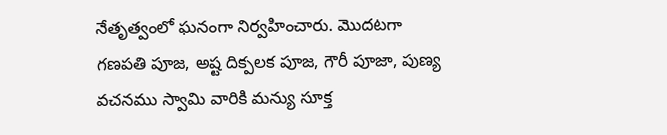నేతృత్వంలో ఘనంగా నిర్వహించారు. మొదటగా గణపతి పూజ, అష్ట దిక్పలక పూజ, గౌరీ పూజా, పుణ్య వచనము స్వామి వారికి మన్యు సూక్త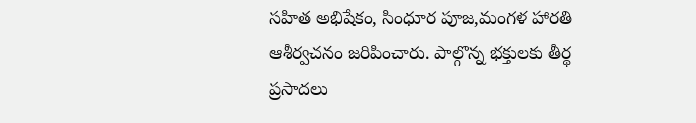సహిత అభిషేకం, సింధూర పూజ,మంగళ హారతి ఆశీర్వచనం జరిపించారు. పాల్గొన్న భక్తులకు తీర్థ ప్రసాదలు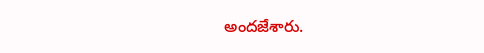అందజేశారు.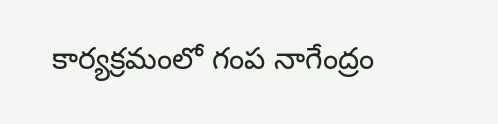కార్యక్రమంలో గంప నాగేంద్రం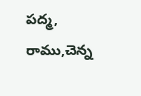పద్మ, రాము,చెన్న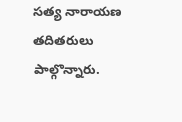సత్య నారాయణ తదితరులు పాల్గొన్నారు.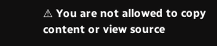⚠ You are not allowed to copy content or view source